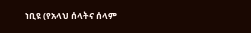ነቢዩ (የአላህ ሰላትና ሰላም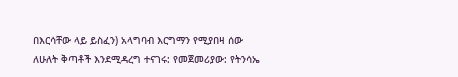በእርሳቸው ላይ ይስፈን) አላግባብ እርግማን የሚያበዛ ሰው ለሁለት ቅጣቶች እንደሚዳረግ ተናገሩ: የመጀመሪያው: የትንሳኤ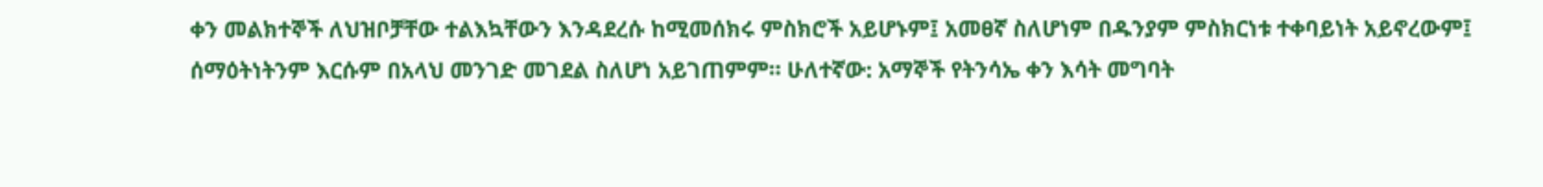ቀን መልክተኞች ለህዝቦቻቸው ተልእኳቸውን እንዳደረሱ ከሚመሰክሩ ምስክሮች አይሆኑም፤ አመፀኛ ስለሆነም በዱንያም ምስክርነቱ ተቀባይነት አይኖረውም፤ ሰማዕትነትንም እርሱም በአላህ መንገድ መገደል ስለሆነ አይገጠምም። ሁለተኛው: አማኞች የትንሳኤ ቀን እሳት መግባት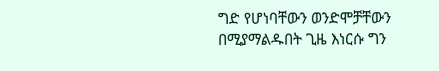ግድ የሆነባቸውን ወንድሞቻቸውን በሚያማልዱበት ጊዜ እነርሱ ግን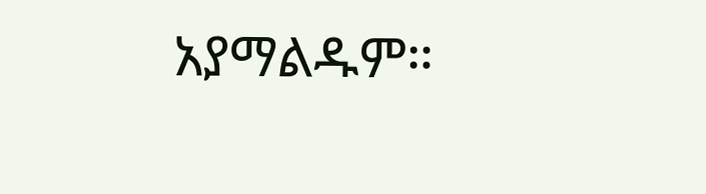አያማልዱም።